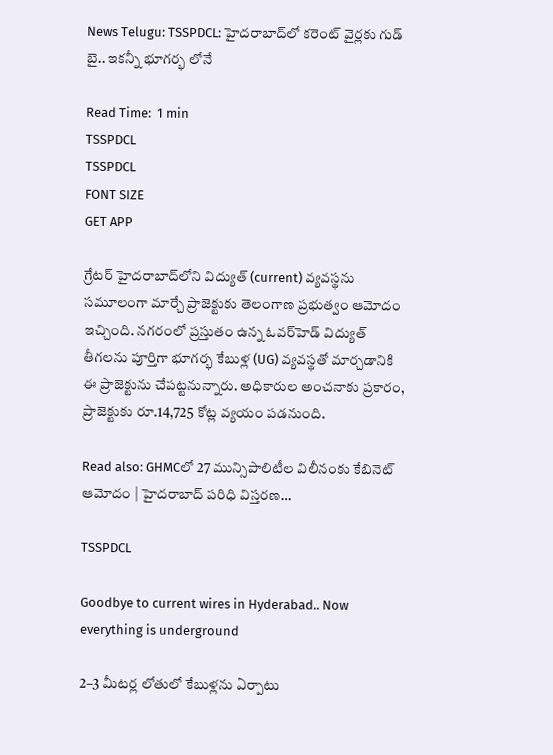News Telugu: TSSPDCL: హైదరాబాద్‌లో కరెంట్ వైర్లకు గుడ్ బై.. ఇకన్నీ భూగర్భ లోనే

Read Time:  1 min
TSSPDCL
TSSPDCL
FONT SIZE
GET APP

గ్రేటర్ హైదరాబాద్‌లోని విద్యుత్ (current) వ్యవస్థను సమూలంగా మార్చే ప్రాజెక్టుకు తెలంగాణ ప్రభుత్వం ఆమోదం ఇచ్చింది. నగరంలో ప్రస్తుతం ఉన్న ఓవర్‌హెడ్ విద్యుత్ తీగలను పూర్తిగా భూగర్భ కేబుళ్ల (UG) వ్యవస్థతో మార్చడానికి ఈ ప్రాజెక్టును చేపట్టనున్నారు. అధికారుల అంచనాకు ప్రకారం, ప్రాజెక్టుకు రూ.14,725 కోట్ల వ్యయం పడనుంది.

Read also: GHMCలో 27 మున్సిపాలిటీల విలీనం‌కు కేబినెట్ ఆమోదం | హైదరాబాద్ పరిధి విస్తరణ…

TSSPDCL

Goodbye to current wires in Hyderabad.. Now everything is underground

2–3 మీటర్ల లోతులో కేబుళ్లను ఏర్పాటు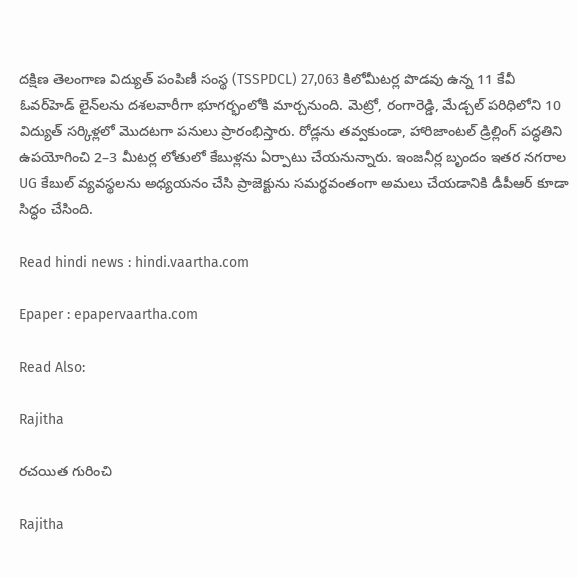దక్షిణ తెలంగాణ విద్యుత్ పంపిణీ సంస్థ (TSSPDCL) 27,063 కిలోమీటర్ల పొడవు ఉన్న 11 కేవీ ఓవర్‌హెడ్ లైన్‌లను దశలవారీగా భూగర్భంలోకి మార్చనుంది. మెట్రో, రంగారెడ్డి, మేడ్చల్ పరిధిలోని 10 విద్యుత్ సర్కిళ్లలో మొదటగా పనులు ప్రారంభిస్తారు. రోడ్లను తవ్వకుండా, హారిజాంటల్ డ్రిల్లింగ్ పద్ధతిని ఉపయోగించి 2–3 మీటర్ల లోతులో కేబుళ్లను ఏర్పాటు చేయనున్నారు. ఇంజనీర్ల బృందం ఇతర నగరాల UG కేబుల్ వ్యవస్థలను అధ్యయనం చేసి ప్రాజెక్టును సమర్థవంతంగా అమలు చేయడానికి డీపీఆర్ కూడా సిద్ధం చేసింది.

Read hindi news : hindi.vaartha.com

Epaper : epapervaartha.com

Read Also:

Rajitha

రచయిత గురించి

Rajitha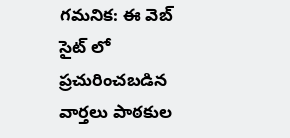గమనిక: ఈ వెబ్ సైట్ లో ప్రచురించబడిన వార్తలు పాఠకుల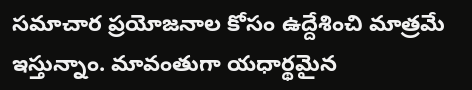సమాచార ప్రయోజనాల కోసం ఉద్దేశించి మాత్రమే ఇస్తున్నాం. మావంతుగా యధార్థమైన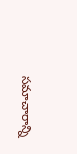సమాచారాన్ని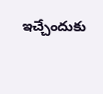ఇచ్చేందుకు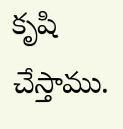కృషి చేస్తాము.